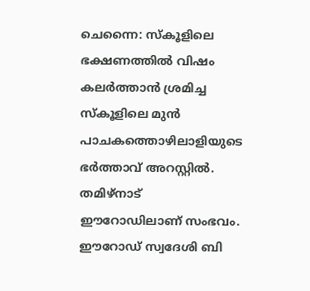ചെന്നൈ: സ്കൂളിലെ ഭക്ഷണത്തിൽ വിഷം കലർത്താൻ ശ്രമിച്ച സ്കൂളിലെ മുൻ പാചകത്തൊഴിലാളിയുടെ ഭർത്താവ് അറസ്റ്റിൽ. തമിഴ്നാട് ഈറോഡിലാണ് സംഭവം. ഈറോഡ് സ്വദേശി ബി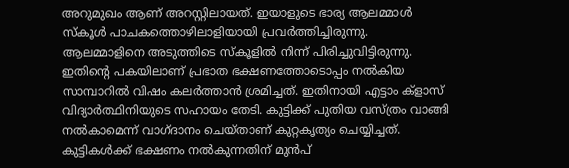അറുമുഖം ആണ് അറസ്റ്റിലായത്. ഇയാളുടെ ഭാര്യ ആലമ്മാൾ സ്കൂൾ പാചകത്തൊഴിലാളിയായി പ്രവർത്തിച്ചിരുന്നു.
ആലമ്മാളിനെ അടുത്തിടെ സ്കൂളിൽ നിന്ന് പിരിച്ചുവിട്ടിരുന്നു. ഇതിന്റെ പകയിലാണ് പ്രഭാത ഭക്ഷണത്തോടൊപ്പം നൽകിയ സാമ്പാറിൽ വിഷം കലർത്താൻ ശ്രമിച്ചത്. ഇതിനായി എട്ടാം ക്ളാസ് വിദ്യാർത്ഥിനിയുടെ സഹായം തേടി. കുട്ടിക്ക് പുതിയ വസ്ത്രം വാങ്ങി നൽകാമെന്ന് വാഗ്ദാനം ചെയ്താണ് കുറ്റകൃത്യം ചെയ്യിച്ചത്.
കുട്ടികൾക്ക് ഭക്ഷണം നൽകുന്നതിന് മുൻപ്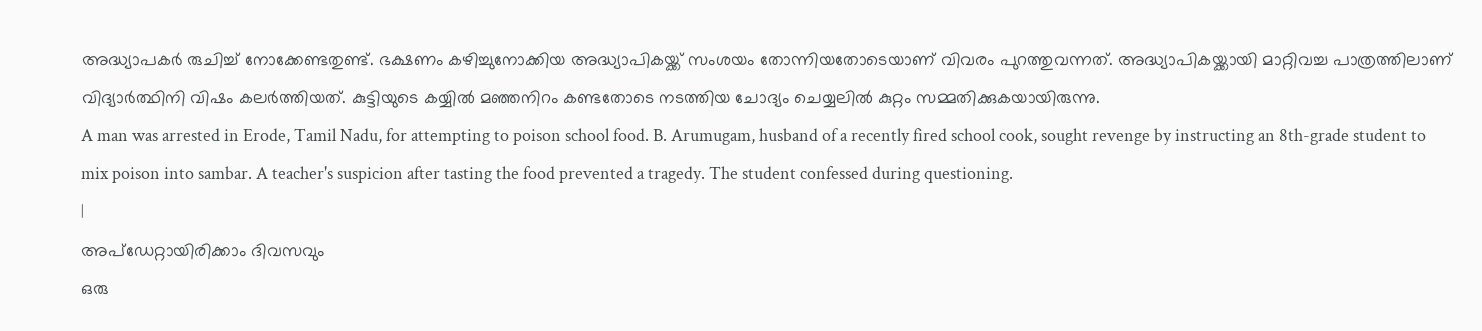അദ്ധ്യാപകർ രുചിച്ച് നോക്കേണ്ടതുണ്ട്. ഭക്ഷണം കഴിച്ചുനോക്കിയ അദ്ധ്യാപികയ്ക്ക് സംശയം തോന്നിയതോടെയാണ് വിവരം പുറത്തുവന്നത്. അദ്ധ്യാപികയ്ക്കായി മാറ്റിവച്ച പാത്രത്തിലാണ് വിദ്യാർത്ഥിനി വിഷം കലർത്തിയത്. കുട്ടിയുടെ കയ്യിൽ മഞ്ഞനിറം കണ്ടതോടെ നടത്തിയ ചോദ്യം ചെയ്യലിൽ കുറ്റം സമ്മതിക്കുകയായിരുന്നു.
A man was arrested in Erode, Tamil Nadu, for attempting to poison school food. B. Arumugam, husband of a recently fired school cook, sought revenge by instructing an 8th-grade student to mix poison into sambar. A teacher's suspicion after tasting the food prevented a tragedy. The student confessed during questioning.
|
അപ്ഡേറ്റായിരിക്കാം ദിവസവും
ഒരു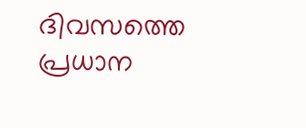ദിവസത്തെ പ്രധാന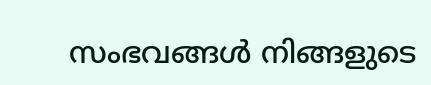സംഭവങ്ങൾ നിങ്ങളുടെ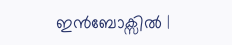ഇൻബോക്സിൽ |